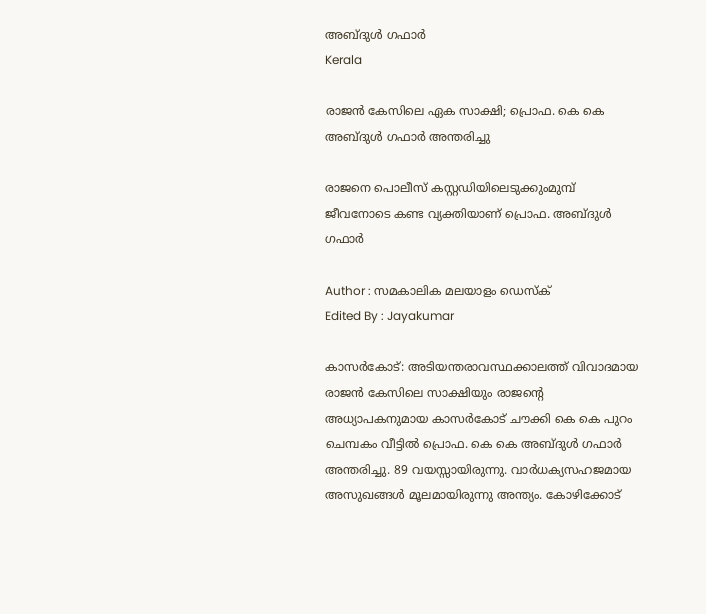അബ്ദുള്‍ ഗഫാര്‍
Kerala

രാജന്‍ കേസിലെ ഏക സാക്ഷി; പ്രൊഫ. കെ കെ അബ്ദുള്‍ ഗഫാര്‍ അന്തരിച്ചു

രാജനെ പൊലീസ് കസ്റ്റഡിയിലെടുക്കുംമുമ്പ് ജീവനോടെ കണ്ട വ്യക്തിയാണ് പ്രൊഫ. അബ്ദുള്‍ ഗഫാര്‍

Author : സമകാലിക മലയാളം ഡെസ്ക്
Edited By : Jayakumar

കാസര്‍കോട്: അടിയന്തരാവസ്ഥക്കാലത്ത് വിവാദമായ രാജന്‍ കേസിലെ സാക്ഷിയും രാജന്റെ അധ്യാപകനുമായ കാസര്‍കോട് ചൗക്കി കെ കെ പുറം ചെമ്പകം വീട്ടില്‍ പ്രൊഫ. കെ കെ അബ്ദുള്‍ ഗഫാര്‍ അന്തരിച്ചു. 89 വയസ്സായിരുന്നു. വാർധക്യസഹജമായ അസുഖങ്ങൾ മൂലമായിരുന്നു അന്ത്യം. കോഴിക്കോട്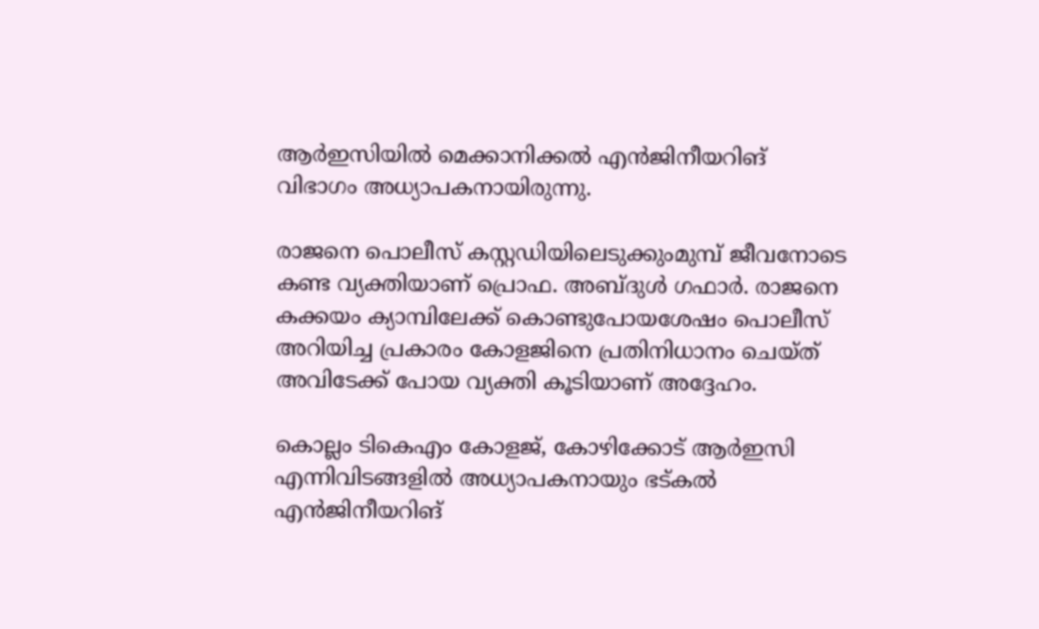ആര്‍ഇസിയില്‍ മെക്കാനിക്കല്‍ എന്‍ജിനീയറിങ് വിഭാഗം അധ്യാപകനായിരുന്നു.

രാജനെ പൊലീസ് കസ്റ്റഡിയിലെടുക്കുംമുമ്പ് ജീവനോടെ കണ്ട വ്യക്തിയാണ് പ്രൊഫ. അബ്ദുള്‍ ഗഫാര്‍. രാജനെ കക്കയം ക്യാമ്പിലേക്ക് കൊണ്ടുപോയശേഷം പൊലീസ് അറിയിച്ച പ്രകാരം കോളജിനെ പ്രതിനിധാനം ചെയ്ത് അവിടേക്ക് പോയ വ്യക്തി കൂടിയാണ് അദ്ദേഹം.

കൊല്ലം ടികെഎം കോളജ്, കോഴിക്കോട് ആര്‍ഇസി എന്നിവിടങ്ങളില്‍ അധ്യാപകനായും ഭട്കല്‍ എന്‍ജിനീയറിങ്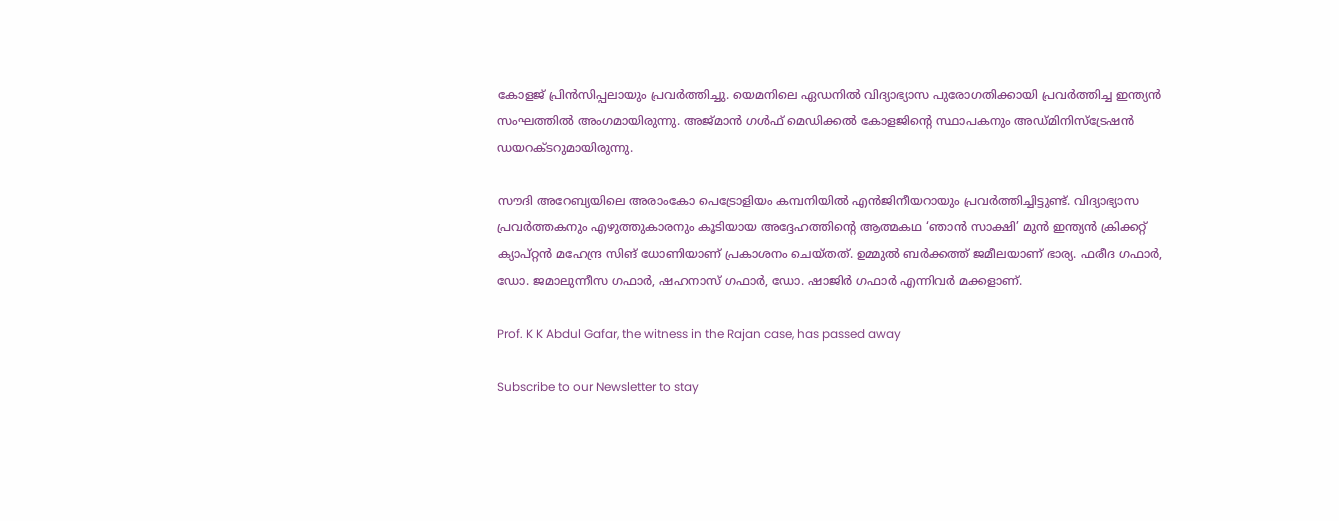കോളജ് പ്രിന്‍സിപ്പലായും പ്രവര്‍ത്തിച്ചു. യെമനിലെ ഏഡനില്‍ വിദ്യാഭ്യാസ പുരോഗതിക്കായി പ്രവര്‍ത്തിച്ച ഇന്ത്യന്‍ സംഘത്തില്‍ അംഗമായിരുന്നു. അജ്മാന്‍ ഗള്‍ഫ് മെഡിക്കല്‍ കോളജിന്റെ സ്ഥാപകനും അഡ്മിനിസ്‌ട്രേഷന്‍ ഡയറക്ടറുമായിരുന്നു.

സൗദി അറേബ്യയിലെ അരാംകോ പെട്രോളിയം കമ്പനിയില്‍ എന്‍ജിനീയറായും പ്രവര്‍ത്തിച്ചിട്ടുണ്ട്. വിദ്യാഭ്യാസ പ്രവർത്തകനും എഴുത്തുകാരനും കൂടിയായ അദ്ദേഹത്തിന്റെ ആത്മകഥ ‘ഞാൻ സാക്ഷി’ മുൻ ഇന്ത്യൻ ക്രിക്കറ്റ് ക്യാപ്റ്റൻ മഹേന്ദ്ര സിങ് ധോണിയാണ് പ്രകാശനം ചെയ്തത്. ഉമ്മുല്‍ ബര്‍ക്കത്ത് ജമീലയാണ് ഭാര്യ. ഫരീദ ഗഫാര്‍, ഡോ. ജമാലുന്നീസ ഗഫാര്‍, ഷഹനാസ് ഗഫാര്‍, ഡോ. ഷാജിര്‍ ഗഫാര്‍ എന്നിവര്‍ മക്കളാണ്.

Prof. K K Abdul Gafar, the witness in the Rajan case, has passed away

Subscribe to our Newsletter to stay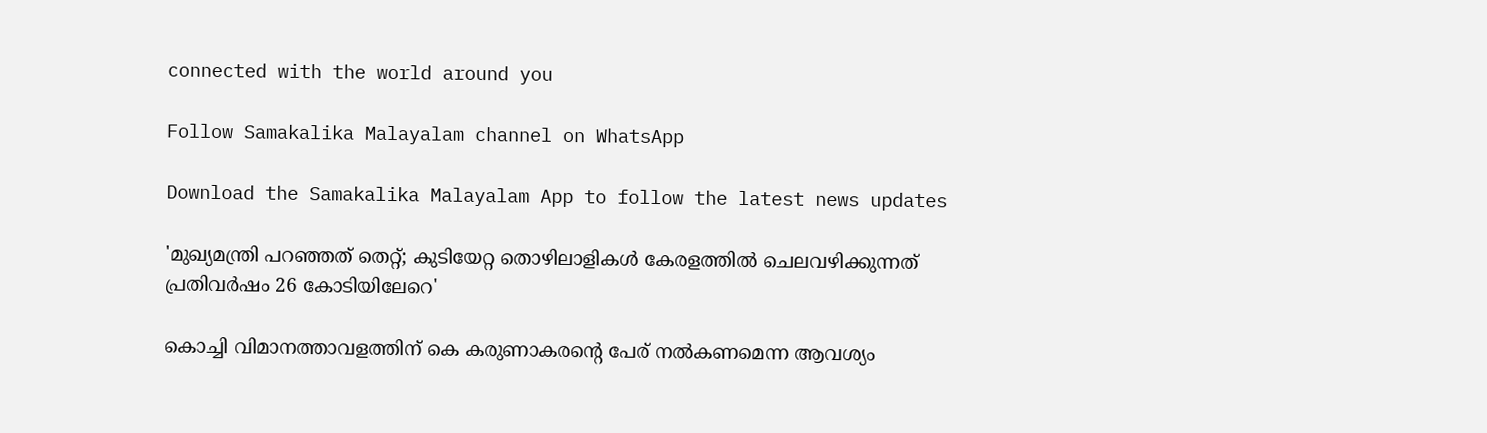connected with the world around you

Follow Samakalika Malayalam channel on WhatsApp

Download the Samakalika Malayalam App to follow the latest news updates

'മുഖ്യമന്ത്രി പറഞ്ഞത് തെറ്റ്; കുടിയേറ്റ തൊഴിലാളികള്‍ കേരളത്തില്‍ ചെലവഴിക്കുന്നത് പ്രതിവർഷം 26 കോടിയിലേറെ'

കൊച്ചി വിമാനത്താവളത്തിന് കെ കരുണാകരന്റെ പേര് നല്‍കണമെന്ന ആവശ്യം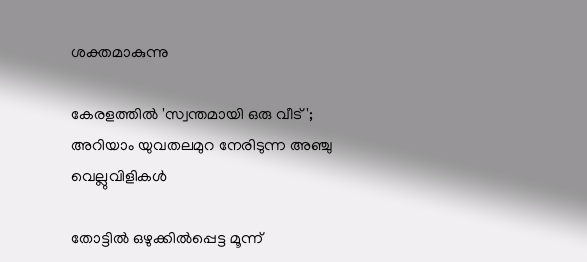ശക്തമാകുന്നു

കേരളത്തില്‍ 'സ്വന്തമായി ഒരു വീട്'; അറിയാം യുവതലമുറ നേരിടുന്ന അഞ്ചു വെല്ലുവിളികള്‍

തോട്ടിൽ ഒഴുക്കിൽപ്പെട്ട മൂന്ന്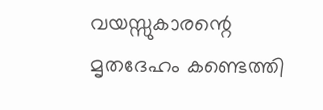വയസ്സുകാരന്റെ മൃതദേഹം കണ്ടെത്തി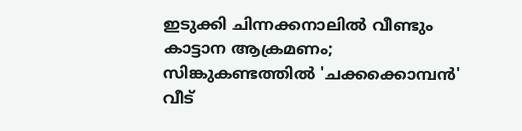ഇടുക്കി ചിന്നക്കനാലിൽ വീണ്ടും കാട്ടാന ആക്രമണം; സിങ്കുകണ്ടത്തിൽ 'ചക്കക്കൊമ്പൻ' വീട്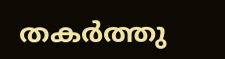തകർത്തു